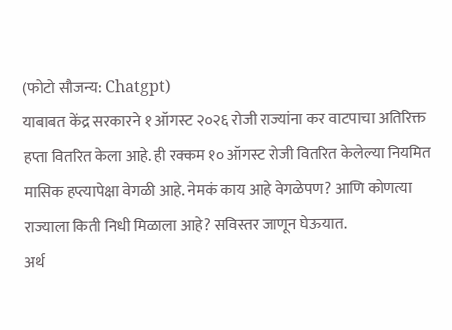(फोटो सौजन्य: Chatgpt)
याबाबत केंद्र सरकारने १ ऑगस्ट २०२६ रोजी राज्यांना कर वाटपाचा अतिरिक्त हप्ता वितरित केला आहे. ही रक्कम १० ऑगस्ट रोजी वितरित केलेल्या नियमित मासिक हप्त्यापेक्षा वेगळी आहे. नेमकं काय आहे वेगळेपण? आणि कोणत्या राज्याला किती निधी मिळाला आहे? सविस्तर जाणून घेऊयात.
अर्थ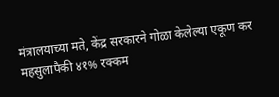मंत्रालयाच्या मते, केंद्र सरकारने गोळा केलेल्या एकूण कर महसुलापैकी ४१% रक्कम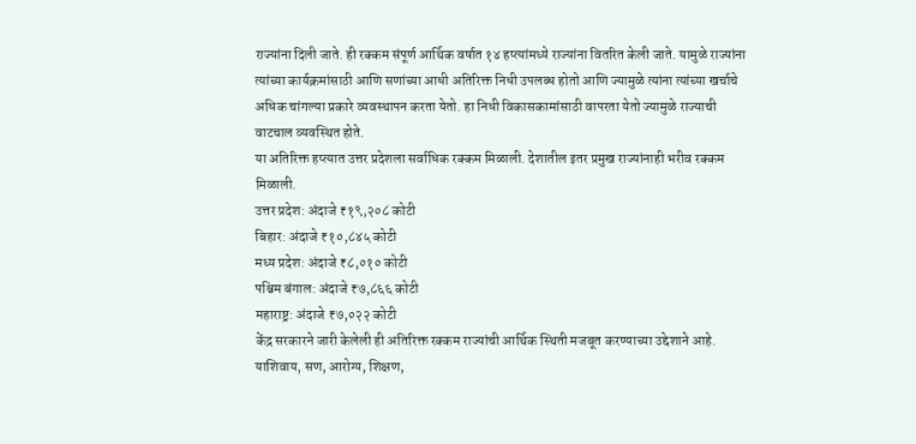राज्यांना दिली जाते. ही रक्कम संपूर्ण आर्थिक वर्षात १४ हप्त्यांमध्ये राज्यांना वितरित केली जाते. यामुळे राज्यांना त्यांच्या कार्यक्रमांसाठी आणि सणांच्या आधी अतिरिक्त निधी उपलब्ध होतो आणि ज्यामुळे त्यांना त्यांच्या खर्चाचे अधिक चांगल्या प्रकारे व्यवस्थापन करता येतो. हा निधी विकासकामांसाठी वापरता येतो ज्यामुळे राज्याची वाटचाल व्यवस्थित होते.
या अतिरिक्त हप्त्यात उत्तर प्रदेशला सर्वाधिक रक्कम मिळाली. देशातील इतर प्रमुख राज्यांनाही भरीव रक्कम मिळाली.
उत्तर प्रदेश: अंदाजे ₹१९,२०८ कोटी
बिहार: अंदाजे ₹१०,८४५ कोटी
मध्य प्रदेश: अंदाजे ₹८,०१० कोटी
पश्चिम बंगाल: अंदाजे ₹७,८६६ कोटी
महाराष्ट्र: अंदाजे ₹७,०२२ कोटी
केंद्र सरकारने जारी केलेली ही अतिरिक्त रक्कम राज्यांची आर्थिक स्थिती मजबूत करण्याच्या उद्देशाने आहे. याशिवाय, सण, आरोग्य, शिक्षण,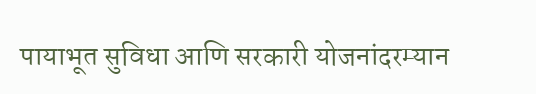पायाभूत सुविधा आणि सरकारी योजनांदरम्यान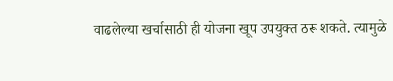वाढलेल्या खर्चासाठी ही योजना खूप उपयुक्त ठरू शकते. त्यामुळे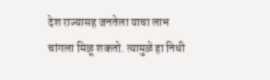देश राज्यासह जनतेला याचा लाभ चांगला मिळू शकतो. त्यामुळे हा निधी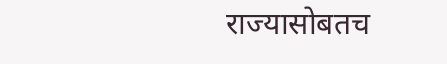राज्यासोबतच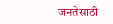जनतेसाठी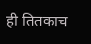ही तितकाच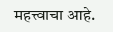महत्त्वाचा आहे.